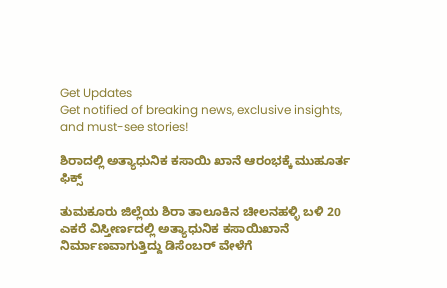Get Updates
Get notified of breaking news, exclusive insights, and must-see stories!

ಶಿರಾದಲ್ಲಿ ಅತ್ಯಾಧುನಿಕ ಕಸಾಯಿ ಖಾನೆ ಆರಂಭಕ್ಕೆ ಮುಹೂರ್ತ ಫಿಕ್ಸ್

ತುಮಕೂರು ಜಿಲ್ಲೆಯ ಶಿರಾ ತಾಲೂಕಿನ ಚೀಲನಹಳ್ಳಿ ಬಳಿ 20 ಎಕರೆ ವಿಸ್ತೀರ್ಣದಲ್ಲಿ ಅತ್ಯಾಧುನಿಕ ಕಸಾಯಿಖಾನೆ ನಿರ್ಮಾಣವಾಗುತ್ತಿದ್ದು ಡಿಸೆಂಬರ್ ವೇಳೆಗೆ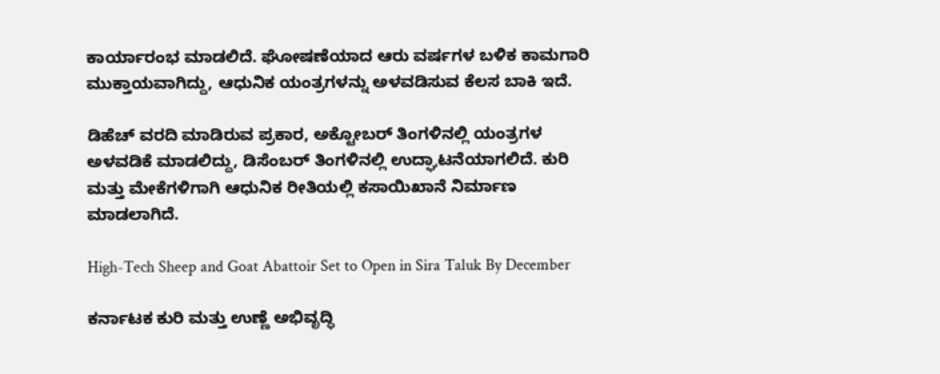ಕಾರ್ಯಾರಂಭ ಮಾಡಲಿದೆ. ಘೋಷಣೆಯಾದ ಆರು ವರ್ಷಗಳ ಬಳಿಕ ಕಾಮಗಾರಿ ಮುಕ್ತಾಯವಾಗಿದ್ದು, ಆಧುನಿಕ ಯಂತ್ರಗಳನ್ನು ಅಳವಡಿಸುವ ಕೆಲಸ ಬಾಕಿ ಇದೆ.

ಡಿಹೆಚ್ ವರದಿ ಮಾಡಿರುವ ಪ್ರಕಾರ, ಅಕ್ಟೋಬರ್ ತಿಂಗಳಿನಲ್ಲಿ ಯಂತ್ರಗಳ ಅಳವಡಿಕೆ ಮಾಡಲಿದ್ದು, ಡಿಸೆಂಬರ್ ತಿಂಗಳಿನಲ್ಲಿ ಉದ್ಘಾಟನೆಯಾಗಲಿದೆ. ಕುರಿ ಮತ್ತು ಮೇಕೆಗಳಿಗಾಗಿ ಆಧುನಿಕ ರೀತಿಯಲ್ಲಿ ಕಸಾಯಿಖಾನೆ ನಿರ್ಮಾಣ ಮಾಡಲಾಗಿದೆ.

High-Tech Sheep and Goat Abattoir Set to Open in Sira Taluk By December

ಕರ್ನಾಟಕ ಕುರಿ ಮತ್ತು ಉಣ್ಣೆ ಅಭಿವೃದ್ಧಿ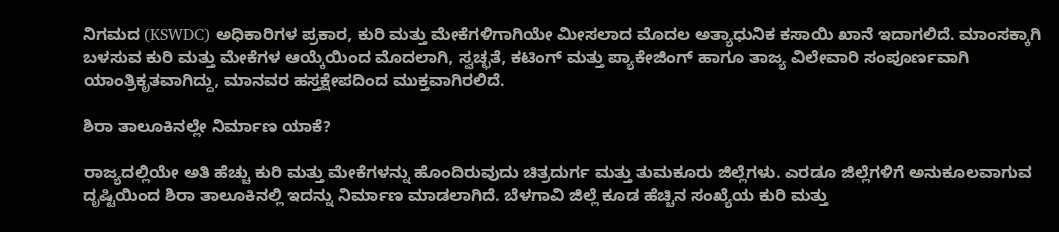ನಿಗಮದ (KSWDC) ಅಧಿಕಾರಿಗಳ ಪ್ರಕಾರ, ಕುರಿ ಮತ್ತು ಮೇಕೆಗಳಿಗಾಗಿಯೇ ಮೀಸಲಾದ ಮೊದಲ ಅತ್ಯಾಧುನಿಕ ಕಸಾಯಿ ಖಾನೆ ಇದಾಗಲಿದೆ. ಮಾಂಸಕ್ಕಾಗಿ ಬಳಸುವ ಕುರಿ ಮತ್ತು ಮೇಕೆಗಳ ಆಯ್ಕೆಯಿಂದ ಮೊದಲಾಗಿ, ಸ್ವಚ್ಛತೆ, ಕಟಿಂಗ್ ಮತ್ತು ಪ್ಯಾಕೇಜಿಂಗ್ ಹಾಗೂ ತಾಜ್ಯ ವಿಲೇವಾರಿ ಸಂಪೂರ್ಣವಾಗಿ ಯಾಂತ್ರಿಕೃತವಾಗಿದ್ದು, ಮಾನವರ ಹಸ್ತಕ್ಷೇಪದಿಂದ ಮುಕ್ತವಾಗಿರಲಿದೆ.

ಶಿರಾ ತಾಲೂಕಿನಲ್ಲೇ ನಿರ್ಮಾಣ ಯಾಕೆ?

ರಾಜ್ಯದಲ್ಲಿಯೇ ಅತಿ ಹೆಚ್ಚು ಕುರಿ ಮತ್ತು ಮೇಕೆಗಳನ್ನು ಹೊಂದಿರುವುದು ಚಿತ್ರದುರ್ಗ ಮತ್ತು ತುಮಕೂರು ಜಿಲ್ಲೆಗಳು. ಎರಡೂ ಜಿಲ್ಲೆಗಳಿಗೆ ಅನುಕೂಲವಾಗುವ ದೃಷ್ಟಿಯಿಂದ ಶಿರಾ ತಾಲೂಕಿನಲ್ಲಿ ಇದನ್ನು ನಿರ್ಮಾಣ ಮಾಡಲಾಗಿದೆ. ಬೆಳಗಾವಿ ಜಿಲ್ಲೆ ಕೂಡ ಹೆಚ್ಚಿನ ಸಂಖ್ಯೆಯ ಕುರಿ ಮತ್ತು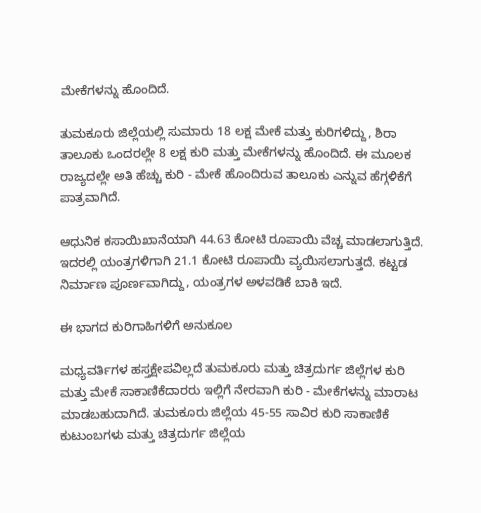ಮೇಕೆಗಳನ್ನು ಹೊಂದಿದೆ.

ತುಮಕೂರು ಜಿಲ್ಲೆಯಲ್ಲಿ ಸುಮಾರು 18 ಲಕ್ಷ ಮೇಕೆ ಮತ್ತು ಕುರಿಗಳಿದ್ದು, ಶಿರಾ ತಾಲೂಕು ಒಂದರಲ್ಲೇ 8 ಲಕ್ಷ ಕುರಿ ಮತ್ತು ಮೇಕೆಗಳನ್ನು ಹೊಂದಿದೆ. ಈ ಮೂಲಕ ರಾಜ್ಯದಲ್ಲೇ ಅತಿ ಹೆಚ್ಚು ಕುರಿ - ಮೇಕೆ ಹೊಂದಿರುವ ತಾಲೂಕು ಎನ್ನುವ ಹೆಗ್ಗಳಿಕೆಗೆ ಪಾತ್ರವಾಗಿದೆ.

ಆಧುನಿಕ ಕಸಾಯಿಖಾನೆಯಾಗಿ 44.63 ಕೋಟಿ ರೂಪಾಯಿ ವೆಚ್ಚ ಮಾಡಲಾಗುತ್ತಿದೆ. ಇದರಲ್ಲಿ ಯಂತ್ರಗಳಿಗಾಗಿ 21.1 ಕೋಟಿ ರೂಪಾಯಿ ವ್ಯಯಿಸಲಾಗುತ್ತದೆ. ಕಟ್ಟಡ ನಿರ್ಮಾಣ ಪೂರ್ಣವಾಗಿದ್ದು, ಯಂತ್ರಗಳ ಅಳವಡಿಕೆ ಬಾಕಿ ಇದೆ.

ಈ ಭಾಗದ ಕುರಿಗಾಹಿಗಳಿಗೆ ಅನುಕೂಲ

ಮಧ್ಯವರ್ತಿಗಳ ಹಸ್ತಕ್ಷೇಪವಿಲ್ಲದೆ ತುಮಕೂರು ಮತ್ತು ಚಿತ್ರದುರ್ಗ ಜಿಲ್ಲೆಗಳ ಕುರಿ ಮತ್ತು ಮೇಕೆ ಸಾಕಾಣಿಕೆದಾರರು ಇಲ್ಲಿಗೆ ನೇರವಾಗಿ ಕುರಿ - ಮೇಕೆಗಳನ್ನು ಮಾರಾಟ ಮಾಡಬಹುದಾಗಿದೆ. ತುಮಕೂರು ಜಿಲ್ಲೆಯ 45-55 ಸಾವಿರ ಕುರಿ ಸಾಕಾಣಿಕೆ ಕುಟುಂಬಗಳು ಮತ್ತು ಚಿತ್ರದುರ್ಗ ಜಿಲ್ಲೆಯ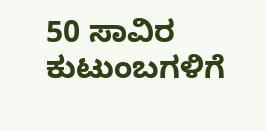50 ಸಾವಿರ ಕುಟುಂಬಗಳಿಗೆ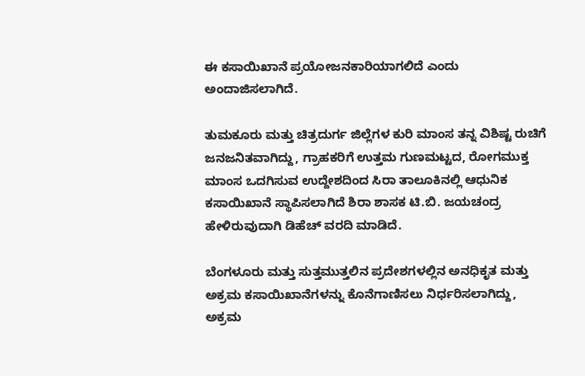ಈ ಕಸಾಯಿಖಾನೆ ಪ್ರಯೋಜನಕಾರಿಯಾಗಲಿದೆ ಎಂದು ಅಂದಾಜಿಸಲಾಗಿದೆ.

ತುಮಕೂರು ಮತ್ತು ಚಿತ್ರದುರ್ಗ ಜಿಲ್ಲೆಗಳ ಕುರಿ ಮಾಂಸ ತನ್ನ ವಿಶಿಷ್ಟ ರುಚಿಗೆ ಜನಜನಿತವಾಗಿದ್ದು, ಗ್ರಾಹಕರಿಗೆ ಉತ್ತಮ ಗುಣಮಟ್ಟದ, ರೋಗಮುಕ್ತ ಮಾಂಸ ಒದಗಿಸುವ ಉದ್ದೇಶದಿಂದ ಸಿರಾ ತಾಲೂಕಿನಲ್ಲಿ ಆಧುನಿಕ ಕಸಾಯಿಖಾನೆ ಸ್ಥಾಪಿಸಲಾಗಿದೆ ಶಿರಾ ಶಾಸಕ ಟಿ.ಬಿ. ಜಯಚಂದ್ರ ಹೇಳಿರುವುದಾಗಿ ಡಿಹೆಚ್ ವರದಿ ಮಾಡಿದೆ.

ಬೆಂಗಳೂರು ಮತ್ತು ಸುತ್ತಮುತ್ತಲಿನ ಪ್ರದೇಶಗಳಲ್ಲಿನ ಅನಧಿಕೃತ ಮತ್ತು ಅಕ್ರಮ ಕಸಾಯಿಖಾನೆಗಳನ್ನು ಕೊನೆಗಾಣಿಸಲು ನಿರ್ಧರಿಸಲಾಗಿದ್ದು, ಅಕ್ರಮ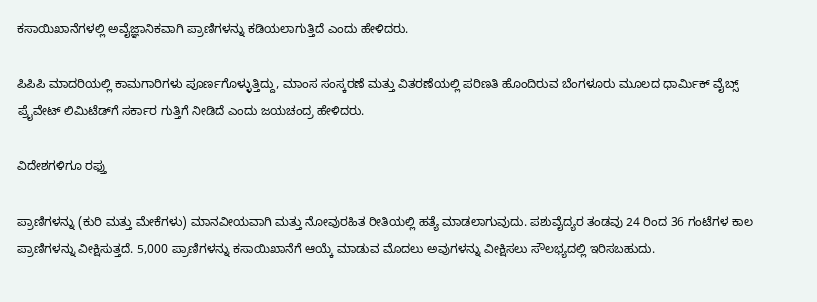ಕಸಾಯಿಖಾನೆಗಳಲ್ಲಿ ಅವೈಜ್ಞಾನಿಕವಾಗಿ ಪ್ರಾಣಿಗಳನ್ನು ಕಡಿಯಲಾಗುತ್ತಿದೆ ಎಂದು ಹೇಳಿದರು.

ಪಿಪಿಪಿ ಮಾದರಿಯಲ್ಲಿ ಕಾಮಗಾರಿಗಳು ಪೂರ್ಣಗೊಳ್ಳುತ್ತಿದ್ದು, ಮಾಂಸ ಸಂಸ್ಕರಣೆ ಮತ್ತು ವಿತರಣೆಯಲ್ಲಿ ಪರಿಣತಿ ಹೊಂದಿರುವ ಬೆಂಗಳೂರು ಮೂಲದ ಧಾರ್ಮಿಕ್ ವೈಬ್ಸ್ ಪ್ರೈವೇಟ್ ಲಿಮಿಟೆಡ್‌ಗೆ ಸರ್ಕಾರ ಗುತ್ತಿಗೆ ನೀಡಿದೆ ಎಂದು ಜಯಚಂದ್ರ ಹೇಳಿದರು.

ವಿದೇಶಗಳಿಗೂ ರಫ್ತು

ಪ್ರಾಣಿಗಳನ್ನು (ಕುರಿ ಮತ್ತು ಮೇಕೆಗಳು) ಮಾನವೀಯವಾಗಿ ಮತ್ತು ನೋವುರಹಿತ ರೀತಿಯಲ್ಲಿ ಹತ್ಯೆ ಮಾಡಲಾಗುವುದು. ಪಶುವೈದ್ಯರ ತಂಡವು 24 ರಿಂದ 36 ಗಂಟೆಗಳ ಕಾಲ ಪ್ರಾಣಿಗಳನ್ನು ವೀಕ್ಷಿಸುತ್ತದೆ. 5,000 ಪ್ರಾಣಿಗಳನ್ನು ಕಸಾಯಿಖಾನೆಗೆ ಆಯ್ಕೆ ಮಾಡುವ ಮೊದಲು ಅವುಗಳನ್ನು ವೀಕ್ಷಿಸಲು ಸೌಲಭ್ಯದಲ್ಲಿ ಇರಿಸಬಹುದು.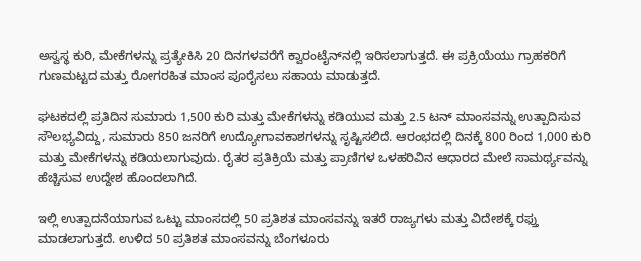ಅಸ್ವಸ್ಥ ಕುರಿ, ಮೇಕೆಗಳನ್ನು ಪ್ರತ್ಯೇಕಿಸಿ 20 ದಿನಗಳವರೆಗೆ ಕ್ವಾರಂಟೈನ್‌ನಲ್ಲಿ ಇರಿಸಲಾಗುತ್ತದೆ. ಈ ಪ್ರಕ್ರಿಯೆಯು ಗ್ರಾಹಕರಿಗೆ ಗುಣಮಟ್ಟದ ಮತ್ತು ರೋಗರಹಿತ ಮಾಂಸ ಪೂರೈಸಲು ಸಹಾಯ ಮಾಡುತ್ತದೆ.

ಘಟಕದಲ್ಲಿ ಪ್ರತಿದಿನ ಸುಮಾರು 1,500 ಕುರಿ ಮತ್ತು ಮೇಕೆಗಳನ್ನು ಕಡಿಯುವ ಮತ್ತು 2.5 ಟನ್ ಮಾಂಸವನ್ನು ಉತ್ಪಾದಿಸುವ ಸೌಲಭ್ಯವಿದ್ದು, ಸುಮಾರು 850 ಜನರಿಗೆ ಉದ್ಯೋಗಾವಕಾಶಗಳನ್ನು ಸೃಷ್ಟಿಸಲಿದೆ. ಆರಂಭದಲ್ಲಿ ದಿನಕ್ಕೆ 800 ರಿಂದ 1,000 ಕುರಿ ಮತ್ತು ಮೇಕೆಗಳನ್ನು ಕಡಿಯಲಾಗುವುದು. ರೈತರ ಪ್ರತಿಕ್ರಿಯೆ ಮತ್ತು ಪ್ರಾಣಿಗಳ ಒಳಹರಿವಿನ ಆಧಾರದ ಮೇಲೆ ಸಾಮರ್ಥ್ಯವನ್ನು ಹೆಚ್ಚಿಸುವ ಉದ್ದೇಶ ಹೊಂದಲಾಗಿದೆ.

ಇಲ್ಲಿ ಉತ್ಪಾದನೆಯಾಗುವ ಒಟ್ಟು ಮಾಂಸದಲ್ಲಿ 50 ಪ್ರತಿಶತ ಮಾಂಸವನ್ನು ಇತರೆ ರಾಜ್ಯಗಳು ಮತ್ತು ವಿದೇಶಕ್ಕೆ ರಫ್ತು ಮಾಡಲಾಗುತ್ತದೆ. ಉಳಿದ 50 ಪ್ರತಿಶತ ಮಾಂಸವನ್ನು ಬೆಂಗಳೂರು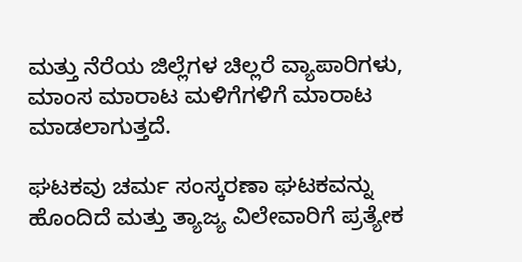ಮತ್ತು ನೆರೆಯ ಜಿಲ್ಲೆಗಳ ಚಿಲ್ಲರೆ ವ್ಯಾಪಾರಿಗಳು, ಮಾಂಸ ಮಾರಾಟ ಮಳಿಗೆಗಳಿಗೆ ಮಾರಾಟ ಮಾಡಲಾಗುತ್ತದೆ.

ಘಟಕವು ಚರ್ಮ ಸಂಸ್ಕರಣಾ ಘಟಕವನ್ನು ಹೊಂದಿದೆ ಮತ್ತು ತ್ಯಾಜ್ಯ ವಿಲೇವಾರಿಗೆ ಪ್ರತ್ಯೇಕ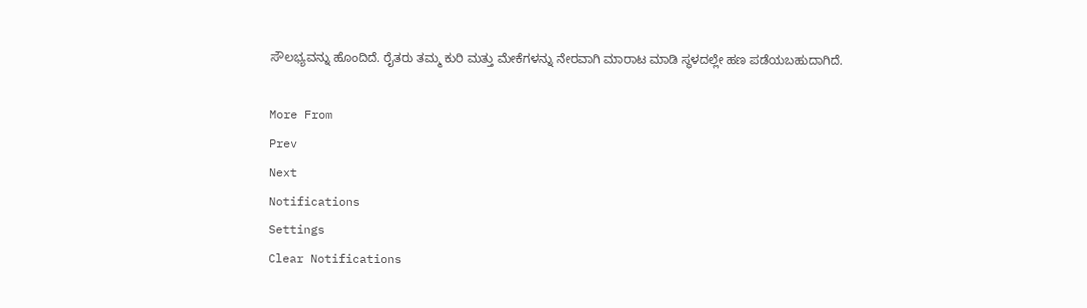ಸೌಲಭ್ಯವನ್ನು ಹೊಂದಿದೆ. ರೈತರು ತಮ್ಮ ಕುರಿ ಮತ್ತು ಮೇಕೆಗಳನ್ನು ನೇರವಾಗಿ ಮಾರಾಟ ಮಾಡಿ ಸ್ಥಳದಲ್ಲೇ ಹಣ ಪಡೆಯಬಹುದಾಗಿದೆ.

More From
Prev
Next
Notifications
Settings
Clear Notifications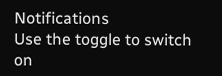Notifications
Use the toggle to switch on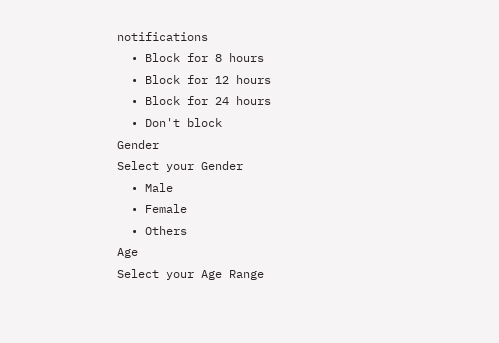notifications
  • Block for 8 hours
  • Block for 12 hours
  • Block for 24 hours
  • Don't block
Gender
Select your Gender
  • Male
  • Female
  • Others
Age
Select your Age Range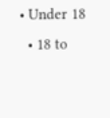• Under 18
  • 18 to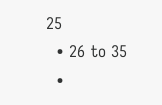25
  • 26 to 35
  •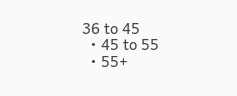36 to 45
  • 45 to 55
  • 55+